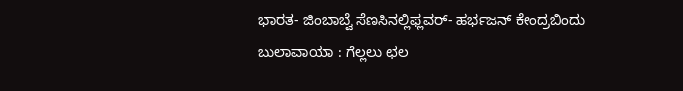ಭಾರತ- ಜಿಂಬಾಬ್ವೆ ಸೆಣಸಿನಲ್ಲಿಫ್ಲವರ್- ಹರ್ಭಜನ್ ಕೇಂದ್ರಬಿಂದು
ಬುಲಾವಾಯಾ : ಗೆಲ್ಲಲು ಛಲ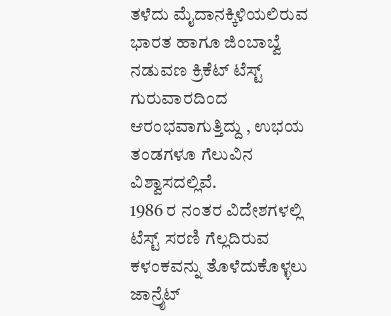ತಳೆದು ಮೈದಾನಕ್ಕಿಳಿಯಲಿರುವ ಭಾರತ ಹಾಗೂ ಜಿಂಬಾಬ್ವೆ ನಡುವಣ ಕ್ರಿಕೆಟ್ ಟೆಸ್ಟ್ ಗುರುವಾರದಿಂದ ಆರಂಭವಾಗುತ್ತಿದ್ದು , ಉಭಯ ತಂಡಗಳೂ ಗೆಲುವಿನ ವಿಶ್ವಾಸದಲ್ಲಿವೆ.
1986 ರ ನಂತರ ವಿದೇಶಗಳಲ್ಲಿ ಟೆಸ್ಟ್ ಸರಣಿ ಗೆಲ್ಲದಿರುವ ಕಳಂಕವನ್ನು ತೊಳೆದುಕೊಳ್ಳಲು ಜಾನ್ರೈಟ್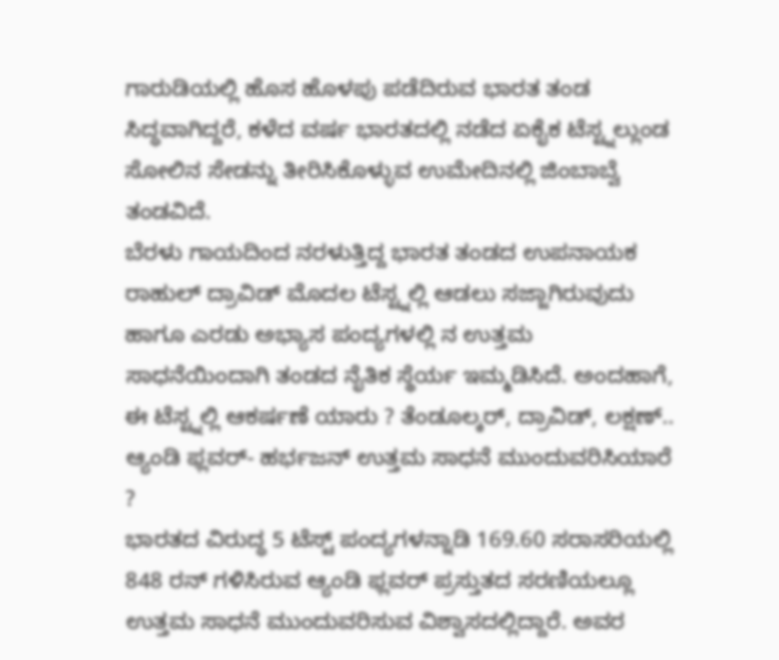ಗಾರುಡಿಯಲ್ಲಿ ಹೊಸ ಹೊಳಪು ಪಡೆದಿರುವ ಭಾರತ ತಂಡ ಸಿದ್ಧವಾಗಿದ್ದರೆ, ಕಳೆದ ವರ್ಷ ಭಾರತದಲ್ಲಿ ನಡೆದ ಏಕೈಕ ಟೆಸ್ಟ್ನಲ್ಲುಂಡ ಸೋಲಿನ ಸೇಡನ್ನು ತೀರಿಸಿಕೊಳ್ಳುವ ಉಮೇದಿನಲ್ಲಿ ಜಿಂಬಾಬ್ವೆ ತಂಡವಿದೆ.
ಬೆರಳು ಗಾಯದಿಂದ ನರಳುತ್ತಿದ್ದ ಭಾರತ ತಂಡದ ಉಪನಾಯಕ ರಾಹುಲ್ ದ್ರಾವಿಡ್ ಮೊದಲ ಟೆಸ್ಟ್ನಲ್ಲಿ ಆಡಲು ಸಜ್ಜಾಗಿರುವುದು ಹಾಗೂ ಎರಡು ಅಭ್ಯಾಸ ಪಂದ್ಯಗಳಲ್ಲಿ ನ ಉತ್ತಮ ಸಾಧನೆಯಿಂದಾಗಿ ತಂಡದ ನೈತಿಕ ಸ್ಥೆರ್ಯ ಇಮ್ಮಡಿಸಿದೆ. ಅಂದಹಾಗೆ, ಈ ಟೆಸ್ಟ್ನಲ್ಲಿ ಆಕರ್ಷಣೆ ಯಾರು ? ತೆಂಡೂಲ್ಕರ್, ದ್ರಾವಿಡ್, ಲಕ್ಷಣ್..
ಆ್ಯಂಡಿ ಫ್ಲವರ್- ಹರ್ಭಜನ್ ಉತ್ತಮ ಸಾಧನೆ ಮುಂದುವರಿಸಿಯಾರೆ ?
ಭಾರತದ ವಿರುದ್ಧ 5 ಟೆಸ್ಟ್ ಪಂದ್ಯಗಳನ್ನಾಡಿ 169.60 ಸರಾಸರಿಯಲ್ಲಿ 848 ರನ್ ಗಳಿಸಿರುವ ಆ್ಯಂಡಿ ಫ್ಲವರ್ ಪ್ರಸ್ತುತದ ಸರಣಿಯಲ್ಲೂ ಉತ್ತಮ ಸಾಧನೆ ಮುಂದುವರಿಸುವ ವಿಶ್ವಾಸದಲ್ಲಿದ್ದಾರೆ. ಅವರ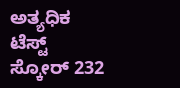ಅತ್ಯಧಿಕ ಟೆಸ್ಟ್ ಸ್ಕೋರ್ 232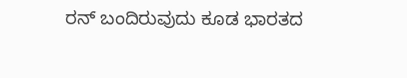ರನ್ ಬಂದಿರುವುದು ಕೂಡ ಭಾರತದ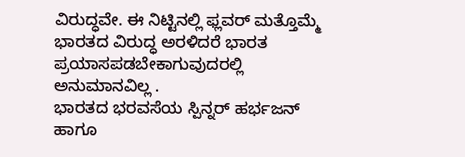ವಿರುದ್ಧವೇ. ಈ ನಿಟ್ಟಿನಲ್ಲಿ ಫ್ಲವರ್ ಮತ್ತೊಮ್ಮೆ ಭಾರತದ ವಿರುದ್ಧ ಅರಳಿದರೆ ಭಾರತ ಪ್ರಯಾಸಪಡಬೇಕಾಗುವುದರಲ್ಲಿ ಅನುಮಾನವಿಲ್ಲ .
ಭಾರತದ ಭರವಸೆಯ ಸ್ಪಿನ್ನರ್ ಹರ್ಭಜನ್ ಹಾಗೂ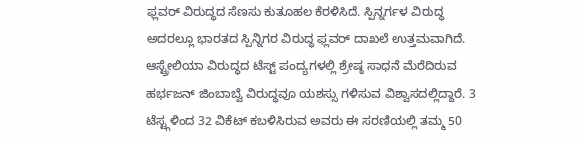ಫ್ಲವರ್ ವಿರುದ್ಧದ ಸೆಣಸು ಕುತೂಹಲ ಕೆರಳಿಸಿದೆ. ಸ್ಪಿನ್ನರ್ಗಳ ವಿರುದ್ಧ ಅದರಲ್ಲೂ ಭಾರತದ ಸ್ಪಿನ್ನಿಗರ ವಿರುದ್ಧ ಫ್ಲವರ್ ದಾಖಲೆ ಉತ್ತಮವಾಗಿದೆ. ಆಸ್ಟ್ರೇಲಿಯಾ ವಿರುದ್ಧದ ಟೆಸ್ಟ್ ಪಂದ್ಯಗಳಲ್ಲಿ ಶ್ರೇಷ್ಠ ಸಾಧನೆ ಮೆರೆದಿರುವ ಹರ್ಭಜನ್ ಜಿಂಬಾಬ್ವೆ ವಿರುದ್ಧವೂ ಯಶಸ್ಸು ಗಳಿಸುವ ವಿಶ್ವಾಸದಲ್ಲಿದ್ದಾರೆ. 3 ಟೆಸ್ಟ್ಗಳಿಂದ 32 ವಿಕೆಟ್ ಕಬಳಿಸಿರುವ ಅವರು ಈ ಸರಣಿಯಲ್ಲಿ ತಮ್ಮ 50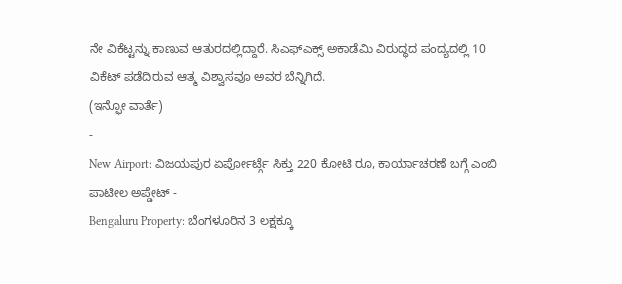ನೇ ವಿಕೆಟ್ಟನ್ನು ಕಾಣುವ ಆತುರದಲ್ಲಿದ್ದಾರೆ. ಸಿಎಫ್ಎಕ್ಸ್ ಅಕಾಡೆಮಿ ವಿರುದ್ಧದ ಪಂದ್ಯದಲ್ಲಿ 10 ವಿಕೆಟ್ ಪಡೆದಿರುವ ಆತ್ಮ ವಿಶ್ವಾಸವೂ ಅವರ ಬೆನ್ನಿಗಿದೆ.
(ಇನ್ಫೋ ವಾರ್ತೆ)
-
New Airport: ವಿಜಯಪುರ ಏರ್ಪೋರ್ಟ್ಗೆ ಸಿಕ್ತು 220 ಕೋಟಿ ರೂ, ಕಾರ್ಯಾಚರಣೆ ಬಗ್ಗೆ ಎಂಬಿ ಪಾಟೀಲ ಅಪ್ಡೇಟ್ -
Bengaluru Property: ಬೆಂಗಳೂರಿನ 3 ಲಕ್ಷಕ್ಕೂ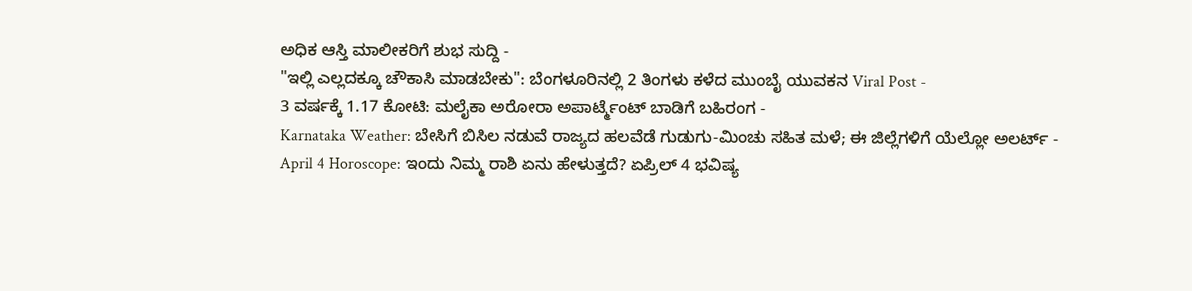ಅಧಿಕ ಆಸ್ತಿ ಮಾಲೀಕರಿಗೆ ಶುಭ ಸುದ್ದಿ -
"ಇಲ್ಲಿ ಎಲ್ಲದಕ್ಕೂ ಚೌಕಾಸಿ ಮಾಡಬೇಕು": ಬೆಂಗಳೂರಿನಲ್ಲಿ 2 ತಿಂಗಳು ಕಳೆದ ಮುಂಬೈ ಯುವಕನ Viral Post -
3 ವರ್ಷಕ್ಕೆ 1.17 ಕೋಟಿ: ಮಲೈಕಾ ಅರೋರಾ ಅಪಾರ್ಟ್ಮೆಂಟ್ ಬಾಡಿಗೆ ಬಹಿರಂಗ -
Karnataka Weather: ಬೇಸಿಗೆ ಬಿಸಿಲ ನಡುವೆ ರಾಜ್ಯದ ಹಲವೆಡೆ ಗುಡುಗು-ಮಿಂಚು ಸಹಿತ ಮಳೆ; ಈ ಜಿಲ್ಲೆಗಳಿಗೆ ಯೆಲ್ಲೋ ಅಲರ್ಟ್ -
April 4 Horoscope: ಇಂದು ನಿಮ್ಮ ರಾಶಿ ಏನು ಹೇಳುತ್ತದೆ? ಏಪ್ರಿಲ್ 4 ಭವಿಷ್ಯ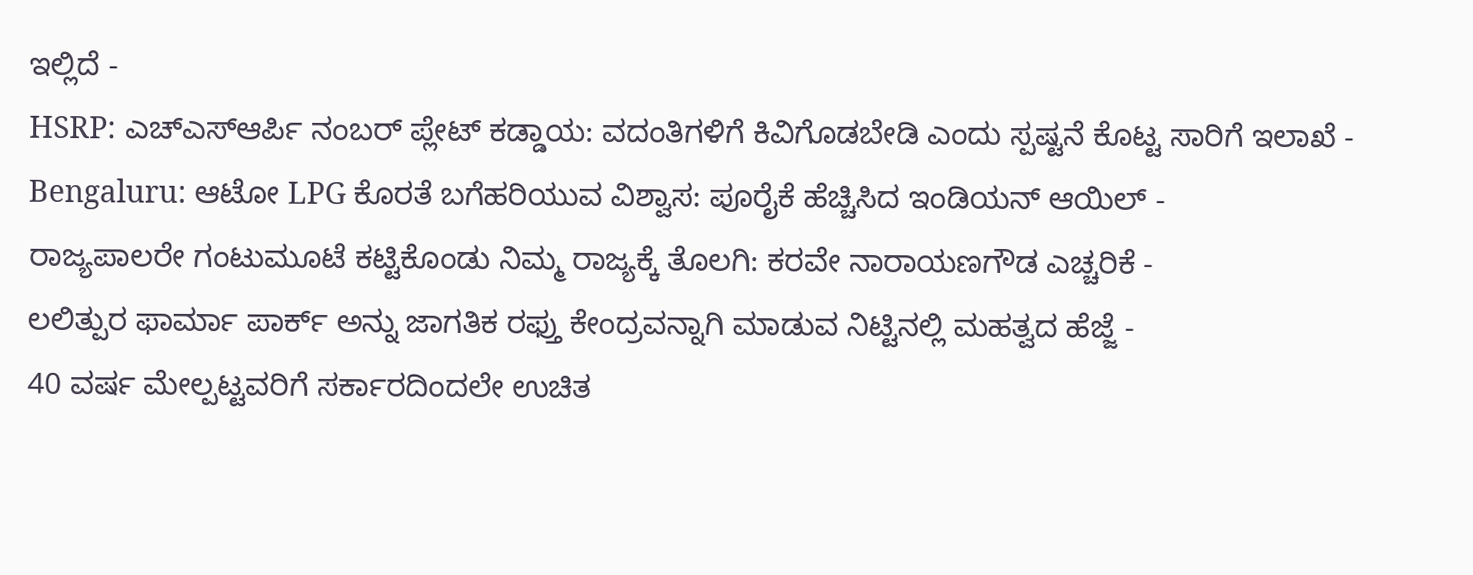ಇಲ್ಲಿದೆ -
HSRP: ಎಚ್ಎಸ್ಆರ್ಪಿ ನಂಬರ್ ಪ್ಲೇಟ್ ಕಡ್ಡಾಯ: ವದಂತಿಗಳಿಗೆ ಕಿವಿಗೊಡಬೇಡಿ ಎಂದು ಸ್ಪಷ್ಟನೆ ಕೊಟ್ಟ ಸಾರಿಗೆ ಇಲಾಖೆ -
Bengaluru: ಆಟೋ LPG ಕೊರತೆ ಬಗೆಹರಿಯುವ ವಿಶ್ವಾಸ: ಪೂರೈಕೆ ಹೆಚ್ಚಿಸಿದ ಇಂಡಿಯನ್ ಆಯಿಲ್ -
ರಾಜ್ಯಪಾಲರೇ ಗಂಟುಮೂಟೆ ಕಟ್ಟಿಕೊಂಡು ನಿಮ್ಮ ರಾಜ್ಯಕ್ಕೆ ತೊಲಗಿ: ಕರವೇ ನಾರಾಯಣಗೌಡ ಎಚ್ಚರಿಕೆ -
ಲಲಿತ್ಪುರ ಫಾರ್ಮಾ ಪಾರ್ಕ್ ಅನ್ನು ಜಾಗತಿಕ ರಫ್ತು ಕೇಂದ್ರವನ್ನಾಗಿ ಮಾಡುವ ನಿಟ್ಟಿನಲ್ಲಿ ಮಹತ್ವದ ಹೆಜ್ಜೆ -
40 ವರ್ಷ ಮೇಲ್ಪಟ್ಟವರಿಗೆ ಸರ್ಕಾರದಿಂದಲೇ ಉಚಿತ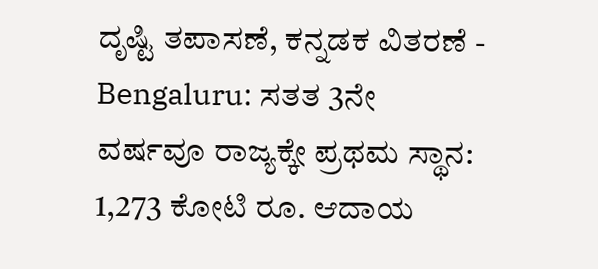ದೃಷ್ಟಿ ತಪಾಸಣೆ, ಕನ್ನಡಕ ವಿತರಣೆ -
Bengaluru: ಸತತ 3ನೇ ವರ್ಷವೂ ರಾಜ್ಯಕ್ಕೇ ಪ್ರಥಮ ಸ್ಥಾನ: 1,273 ಕೋಟಿ ರೂ. ಆದಾಯ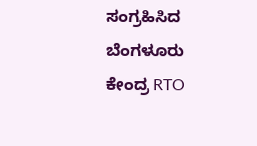ಸಂಗ್ರಹಿಸಿದ ಬೆಂಗಳೂರು ಕೇಂದ್ರ RTO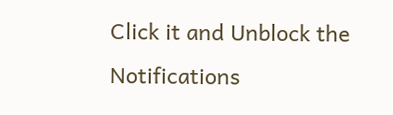Click it and Unblock the Notifications